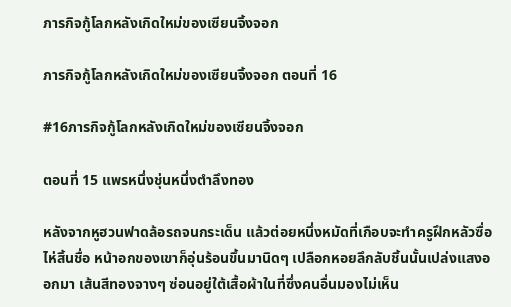ภารกิจกู้โลกหลังเกิดใหม่ของเซียนจิ้งจอก

ภารกิจกู้โลกหลังเกิดใหม่ของเซียนจิ้งจอก ตอนที่ 16

#16ภารกิจกู้โลกหลังเกิดใหม่ของเซียนจิ้งจอก

ตอนที่ 15 แพรหนึ่งชุ่นหนึ่งตำลึงทอง

หลังจากหูฮวนฟาดล้อรถจนกระเด็น แล้วต่อยหนึ่งหมัดที่เกือบจะทำครูฝึกหลัวซื่อไห่สิ้นชื่อ หน้าอกของเขาก็อุ่นร้อนขึ้นมานิดๆ เปลือกหอยลึกลับชิ้นนั้นเปล่งแสงออกมา เส้นสีทองจางๆ ซ่อนอยู่ใต้เสื้อผ้าในที่ซึ่งคนอื่นมองไม่เห็น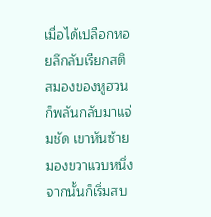เมื่อได้เปลือกหอยลึกลับเรียกสติ สมองของหูฮวนก็พลันกลับมาแจ่มชัด เขาหันซ้ายมองขวาแวบหนึ่ง จากนั้นก็เริ่มสบ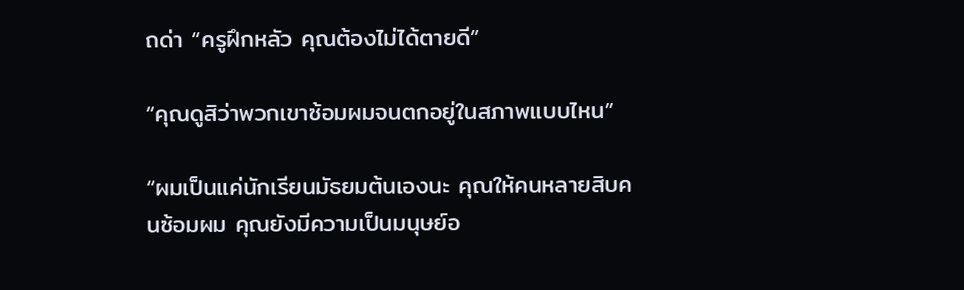ถด่า “ครูฝึกหลัว คุณต้องไม่ได้ตายดี”

“คุณดูสิว่าพวกเขาซ้อมผมจนตกอยู่ในสภาพแบบไหน”

“ผมเป็นแค่นักเรียนมัธยมต้นเองนะ คุณให้คนหลายสิบคนซ้อมผม คุณยังมีความเป็นมนุษย์อ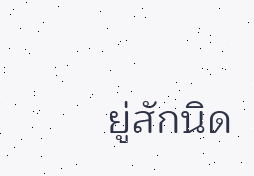ยู่สักนิด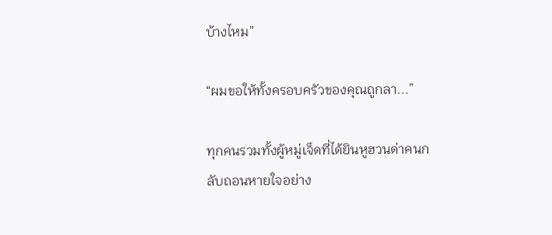บ้างไหม”

“ผมขอให้ทั้งครอบครัวของคุณถูกลา...”

ทุกคนรวมทั้งผู้หมู่เจ็ดที่ได้ยินหูฮวนด่าคนกลับถอนหายใจอย่าง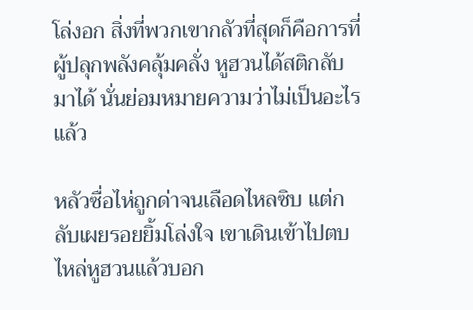โล่งอก สิ่งที่พวกเขากลัวที่สุดก็คือการที่ผู้ปลุกพลังคลุ้มคลั่ง หูฮวนได้สติกลับมาได้ นั่นย่อมหมายความว่าไม่เป็นอะไรแล้ว

หลัวซื่อไห่ถูกด่าจนเลือดไหลซิบ แต่กลับเผยรอยยิ้มโล่งใจ เขาเดินเข้าไปตบไหล่หูฮวนแล้วบอก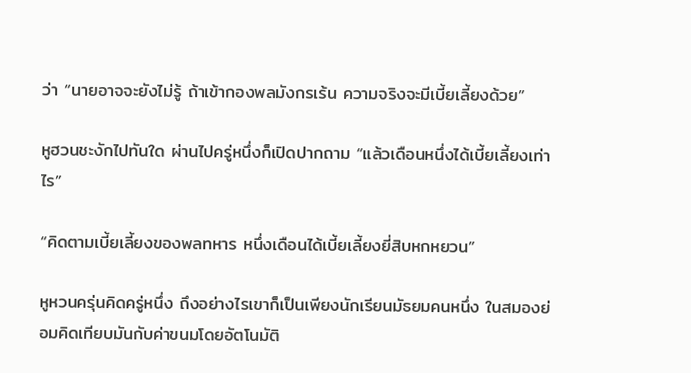ว่า “นายอาจจะยังไม่รู้ ถ้าเข้ากองพลมังกรเร้น ความจริงจะมีเบี้ยเลี้ยงด้วย”

หูฮวนชะงักไปทันใด ผ่านไปครู่หนึ่งก็เปิดปากถาม “แล้วเดือนหนึ่งได้เบี้ยเลี้ยงเท่าไร”

“คิดตามเบี้ยเลี้ยงของพลทหาร หนึ่งเดือนได้เบี้ยเลี้ยงยี่สิบหกหยวน”

หูหวนครุ่นคิดครู่หนึ่ง ถึงอย่างไรเขาก็เป็นเพียงนักเรียนมัธยมคนหนึ่ง ในสมองย่อมคิดเทียบมันกับค่าขนมโดยอัตโนมัติ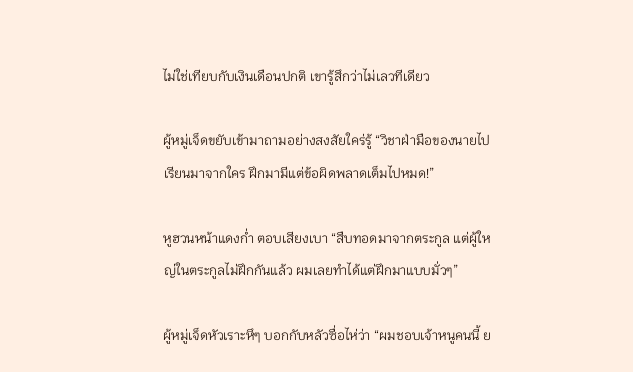ไม่ใช่เทียบกับเงินเดือนปกติ เขารู้สึกว่าไม่เลวทีเดียว

ผู้หมู่เจ็ดขยับเข้ามาถามอย่างสงสัยใคร่รู้ “วิชาฝ่ามือของนายไปเรียนมาจากใคร ฝึกมามีแต่ข้อผิดพลาดเต็มไปหมด!”

หูฮวนหน้าแดงก่ำ ตอบเสียงเบา “สืบทอดมาจากตระกูล แต่ผู้ใหญ่ในตระกูลไม่ฝึกกันแล้ว ผมเลยทำได้แต่ฝึกมาแบบมั่วๆ”

ผู้หมู่เจ็ดหัวเราะหึๆ บอกกับหลัวซื่อไห่ว่า “ผมชอบเจ้าหนูคนนี้ ย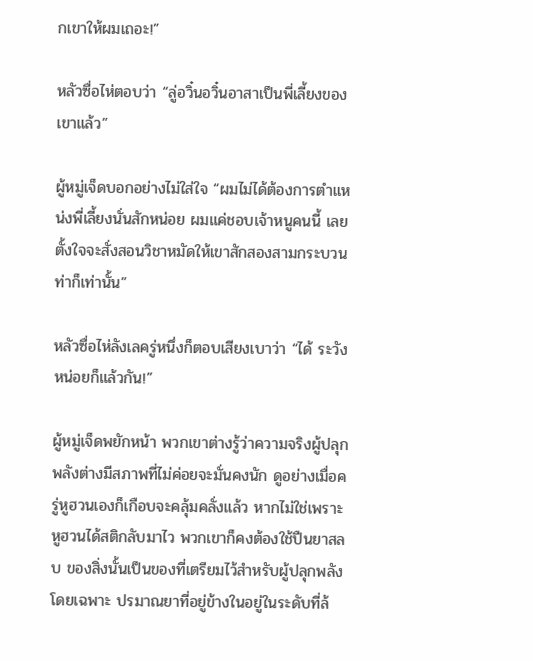กเขาให้ผมเถอะ!”

หลัวซื่อไห่ตอบว่า “ลู่อวิ๋นอวิ๋นอาสาเป็นพี่เลี้ยงของเขาแล้ว”

ผู้หมู่เจ็ดบอกอย่างไม่ใส่ใจ “ผมไม่ได้ต้องการตำแหน่งพี่เลี้ยงนั่นสักหน่อย ผมแค่ชอบเจ้าหนูคนนี้ เลยตั้งใจจะสั่งสอนวิชาหมัดให้เขาสักสองสามกระบวนท่าก็เท่านั้น”

หลัวซื่อไห่ลังเลครู่หนึ่งก็ตอบเสียงเบาว่า “ได้ ระวังหน่อยก็แล้วกัน!”

ผู้หมู่เจ็ดพยักหน้า พวกเขาต่างรู้ว่าความจริงผู้ปลุกพลังต่างมีสภาพที่ไม่ค่อยจะมั่นคงนัก ดูอย่างเมื่อครู่หูฮวนเองก็เกือบจะคลุ้มคลั่งแล้ว หากไม่ใช่เพราะหูฮวนได้สติกลับมาไว พวกเขาก็คงต้องใช้ปืนยาสลบ ของสิ่งนั้นเป็นของที่เตรียมไว้สำหรับผู้ปลุกพลังโดยเฉพาะ ปรมาณยาที่อยู่ข้างในอยู่ในระดับที่ล้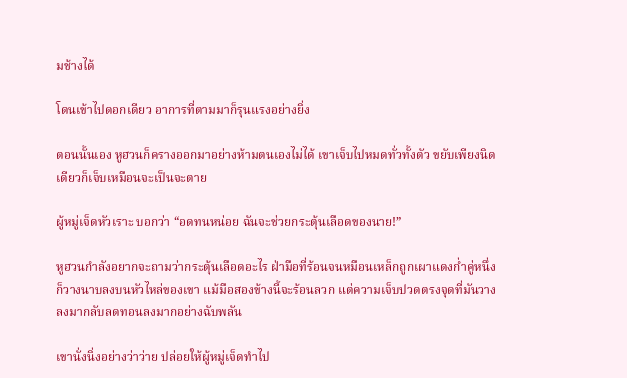มช้างได้

โดนเข้าไปดอกเดียว อาการที่ตามมาก็รุนแรงอย่างยิ่ง

ตอนนั้นเอง หูฮวนก็ครางออกมาอย่างห้ามตนเองไม่ได้ เขาเจ็บไปหมดทั่วทั้งตัว ขยับเพียงนิดเดียวก็เจ็บเหมือนจะเป็นจะตาย

ผู้หมู่เจ็ดหัวเราะ บอกว่า “อดทนหน่อย ฉันจะช่วยกระตุ้นเลือดของนาย!”

หูฮวนกำลังอยากจะถามว่ากระตุ้นเลือดอะไร ฝ่ามือที่ร้อนจนหมือนเหล็กถูกเผาแดงก่ำคู่หนึ่งก็วางนาบลงบนหัวไหล่ของเขา แม้มือสองข้างนี้จะร้อนลวก แต่ความเจ็บปวดตรงจุดที่มันวางลงมากลับลดทอนลงมากอย่างฉับพลัน

เขานั่งนิ่งอย่างว่าว่าย ปล่อยให้ผู้หมู่เจ็ดทำไป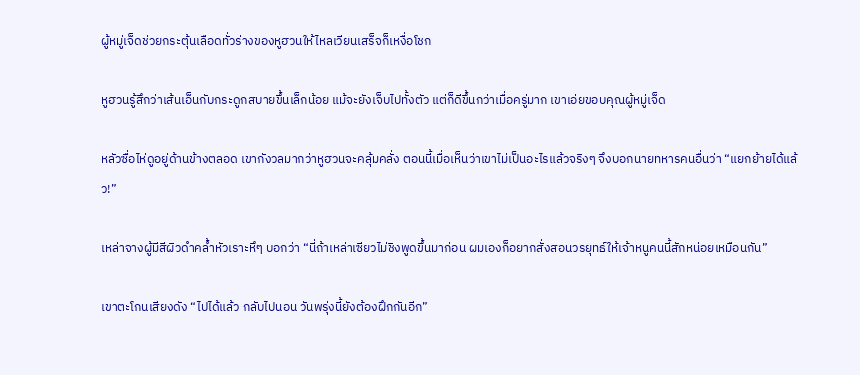ผู้หมู่เจ็ดช่วยกระตุ้นเลือดทั่วร่างของหูฮวนให้ไหลเวียนเสร็จก็เหงื่อโชก

หูฮวนรู้สึกว่าเส้นเอ็นกับกระดูกสบายขึ้นเล็กน้อย แม้จะยังเจ็บไปทั้งตัว แต่ก็ดีขึ้นกว่าเมื่อครู่มาก เขาเอ่ยขอบคุณผู้หมู่เจ็ด

หลัวซื่อไห่ดูอยู่ด้านข้างตลอด เขากังวลมากว่าหูฮวนจะคลุ้มคลั่ง ตอนนี้เมื่อเห็นว่าเขาไม่เป็นอะไรแล้วจริงๆ จึงบอกนายทหารคนอื่นว่า “แยกย้ายได้แล้ว!”

เหล่าจางผู้มีสีผิวดำคล้ำหัวเราะหึๆ บอกว่า “นี่ถ้าเหล่าเซียวไม่ชิงพูดขึ้นมาก่อน ผมเองก็อยากสั่งสอนวรยุทธ์ให้เจ้าหนูคนนี้สักหน่อยเหมือนกัน”

เขาตะโกนเสียงดัง “ไปได้แล้ว กลับไปนอน วันพรุ่งนี้ยังต้องฝึกกันอีก”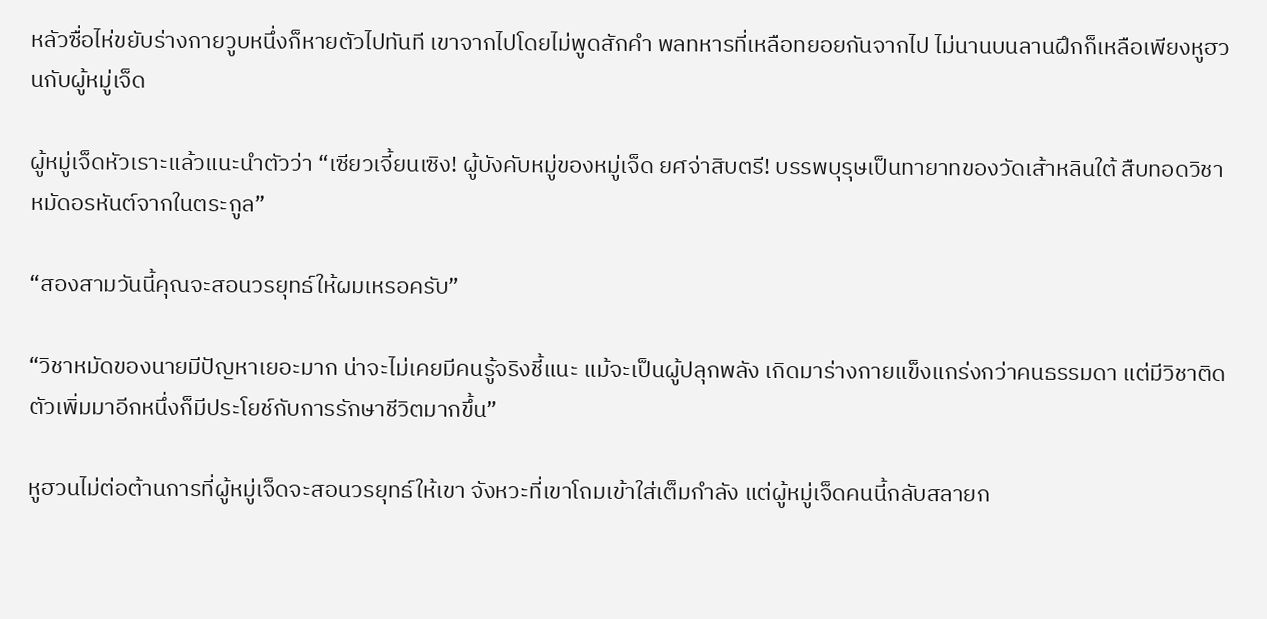หลัวซื่อไห่ขยับร่างกายวูบหนึ่งก็หายตัวไปทันที เขาจากไปโดยไม่พูดสักคำ พลทหารที่เหลือทยอยกันจากไป ไม่นานบนลานฝึกก็เหลือเพียงหูฮวนกับผู้หมู่เจ็ด

ผู้หมู่เจ็ดหัวเราะแล้วแนะนำตัวว่า “เซียวเจี้ยนเซิง! ผู้บังคับหมู่ของหมู่เจ็ด ยศจ่าสิบตรี! บรรพบุรุษเป็นทายาทของวัดเส้าหลินใต้ สืบทอดวิชาหมัดอรหันต์จากในตระกูล”

“สองสามวันนี้คุณจะสอนวรยุทธ์ให้ผมเหรอครับ”

“วิชาหมัดของนายมีปัญหาเยอะมาก น่าจะไม่เคยมีคนรู้จริงชี้แนะ แม้จะเป็นผู้ปลุกพลัง เกิดมาร่างกายแข็งแกร่งกว่าคนธรรมดา แต่มีวิชาติดตัวเพิ่มมาอีกหนึ่งก็มีประโยช์กับการรักษาชีวิตมากขึ้น”

หูฮวนไม่ต่อต้านการที่ผู้หมู่เจ็ดจะสอนวรยุทธ์ให้เขา จังหวะที่เขาโถมเข้าใส่เต็มกำลัง แต่ผู้หมู่เจ็ดคนนี้กลับสลายก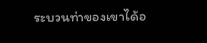ระบวนท่าของเขาได้อ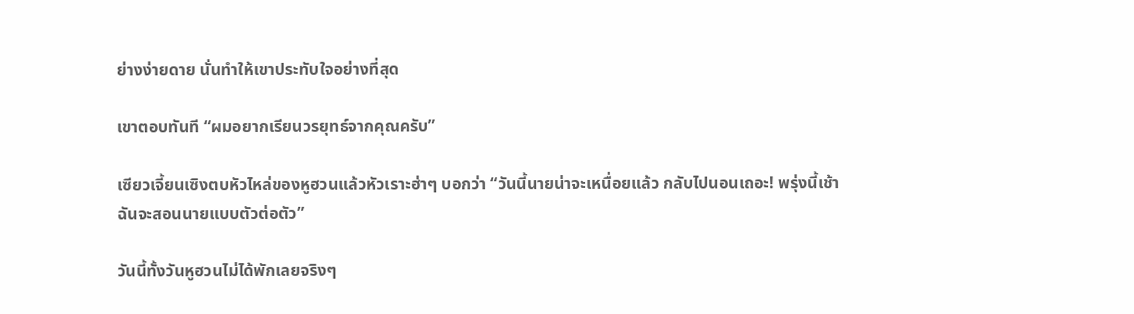ย่างง่ายดาย นั่นทำให้เขาประทับใจอย่างที่สุด

เขาตอบทันที “ผมอยากเรียนวรยุทธ์จากคุณครับ”

เซียวเจี้ยนเซิงตบหัวไหล่ของหูฮวนแล้วหัวเราะฮ่าๆ บอกว่า “วันนี้นายน่าจะเหนื่อยแล้ว กลับไปนอนเถอะ! พรุ่งนี้เช้าฉันจะสอนนายแบบตัวต่อตัว”

วันนี้ทั้งวันหูฮวนไม่ได้พักเลยจริงๆ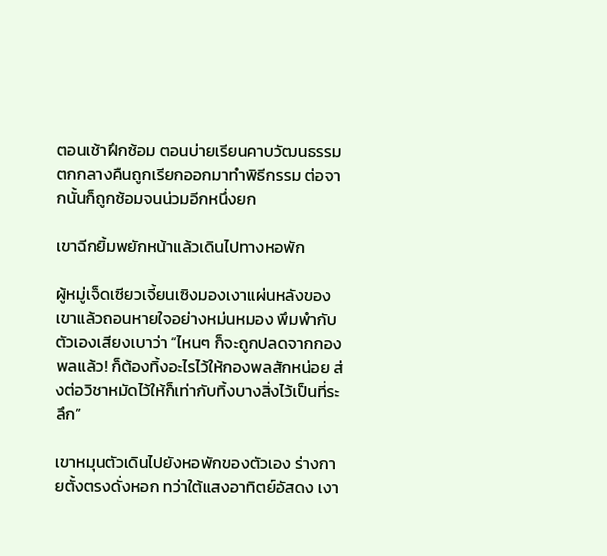ตอนเช้าฝึกซ้อม ตอนบ่ายเรียนคาบวัฒนธรรม ตกกลางคืนถูกเรียกออกมาทำพิธีกรรม ต่อจากนั้นก็ถูกซ้อมจนน่วมอีกหนึ่งยก

เขาฉีกยิ้มพยักหน้าแล้วเดินไปทางหอพัก

ผู้หมู่เจ็ดเซียวเจี้ยนเซิงมองเงาแผ่นหลังของเขาแล้วถอนหายใจอย่างหม่นหมอง พึมพำกับตัวเองเสียงเบาว่า “ไหนๆ ก็จะถูกปลดจากกองพลแล้ว! ก็ต้องทิ้งอะไรไว้ให้กองพลสักหน่อย ส่งต่อวิชาหมัดไว้ให้ก็เท่ากับทิ้งบางสิ่งไว้เป็นที่ระลึก”

เขาหมุนตัวเดินไปยังหอพักของตัวเอง ร่างกายตั้งตรงดั่งหอก ทว่าใต้แสงอาทิตย์อัสดง เงา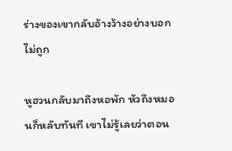ร่างของเขากลับอ้างว้างอย่างบอกไม่ถูก

หูฮวนกลับมาถึงหอพัก หัวถึงหมอนก็หลับทันที เขาไม่รู้เลยว่าตอน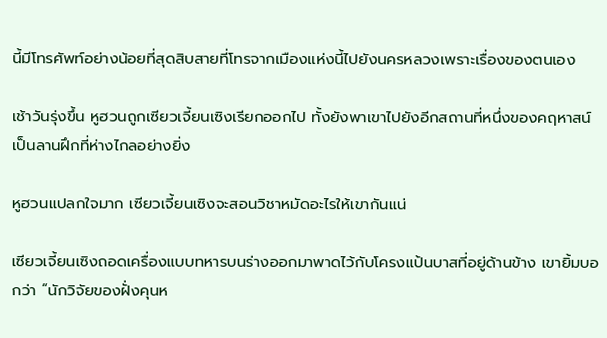นี้มีโทรศัพท์อย่างน้อยที่สุดสิบสายที่โทรจากเมืองแห่งนี้ไปยังนครหลวงเพราะเรื่องของตนเอง

เช้าวันรุ่งขึ้น หูฮวนถูกเซียวเจี้ยนเซิงเรียกออกไป ทั้งยังพาเขาไปยังอีกสถานที่หนึ่งของคฤหาสน์ เป็นลานฝึกที่ห่างไกลอย่างยิ่ง

หูฮวนแปลกใจมาก เซียวเจี้ยนเซิงจะสอนวิชาหมัดอะไรให้เขากันแน่

เซียวเจี้ยนเซิงถอดเครื่องแบบทหารบนร่างออกมาพาดไว้กับโครงแป้นบาสที่อยู่ด้านข้าง เขายิ้มบอกว่า “นักวิจัยของฝั่งคุนห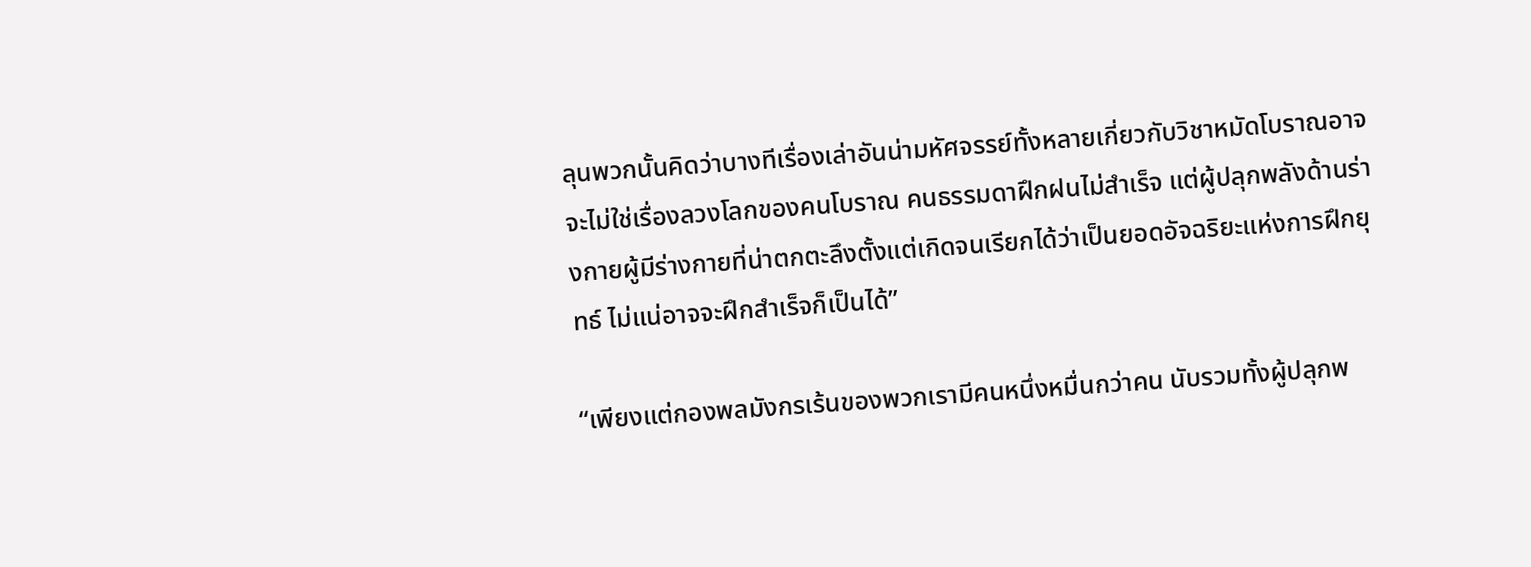ลุนพวกนั้นคิดว่าบางทีเรื่องเล่าอันน่ามหัศจรรย์ทั้งหลายเกี่ยวกับวิชาหมัดโบราณอาจจะไม่ใช่เรื่องลวงโลกของคนโบราณ คนธรรมดาฝึกฝนไม่สำเร็จ แต่ผู้ปลุกพลังด้านร่างกายผู้มีร่างกายที่น่าตกตะลึงตั้งแต่เกิดจนเรียกได้ว่าเป็นยอดอัจฉริยะแห่งการฝึกยุทธ์ ไม่แน่อาจจะฝึกสำเร็จก็เป็นได้”

“เพียงแต่กองพลมังกรเร้นของพวกเรามีคนหนึ่งหมื่นกว่าคน นับรวมทั้งผู้ปลุกพ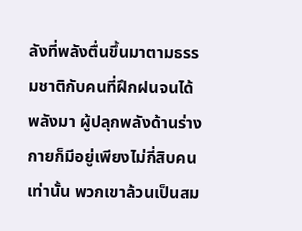ลังที่พลังตื่นขึ้นมาตามธรรมชาติกับคนที่ฝึกฝนจนได้พลังมา ผู้ปลุกพลังด้านร่างกายก็มีอยู่เพียงไม่กี่สิบคนเท่านั้น พวกเขาล้วนเป็นสม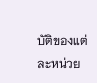บัติของแต่ละหน่วย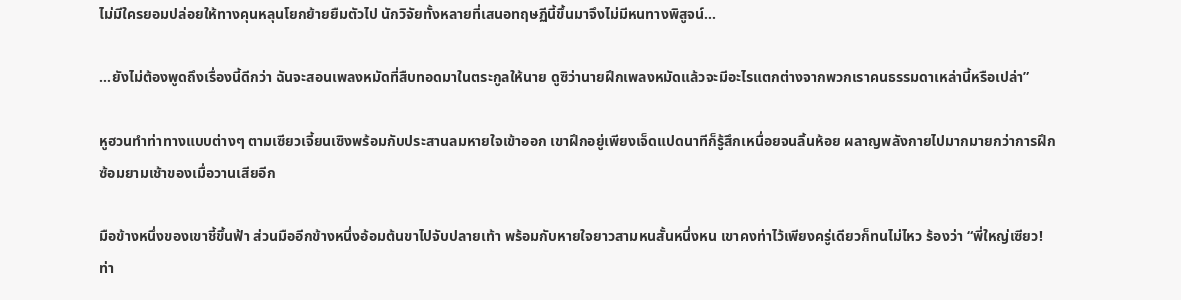ไม่มีใครยอมปล่อยให้ทางคุนหลุนโยกย้ายยืมตัวไป นักวิจัยทั้งหลายที่เสนอทฤษฏีนี้ขึ้นมาจึงไม่มีหนทางพิสูจน์...

...ยังไม่ต้องพูดถึงเรื่องนี้ดีกว่า ฉันจะสอนเพลงหมัดที่สืบทอดมาในตระกูลให้นาย ดูซิว่านายฝึกเพลงหมัดแล้วจะมีอะไรแตกต่างจากพวกเราคนธรรมดาเหล่านี้หรือเปล่า”

หูฮวนทำท่าทางแบบต่างๆ ตามเซียวเจี้ยนเซิงพร้อมกับประสานลมหายใจเข้าออก เขาฝึกอยู่เพียงเจ็ดแปดนาทีก็รู้สึกเหนื่อยจนลิ้นห้อย ผลาญพลังกายไปมากมายกว่าการฝึกซ้อมยามเช้าของเมื่อวานเสียอีก

มือข้างหนึ่งของเขาชี้ขึ้นฟ้า ส่วนมืออีกข้างหนึ่งอ้อมต้นขาไปจับปลายเท้า พร้อมกับหายใจยาวสามหนสั้นหนึ่งหน เขาคงท่าไว้เพียงครู่เดียวก็ทนไม่ไหว ร้องว่า “พี่ใหญ่เซียว! ท่า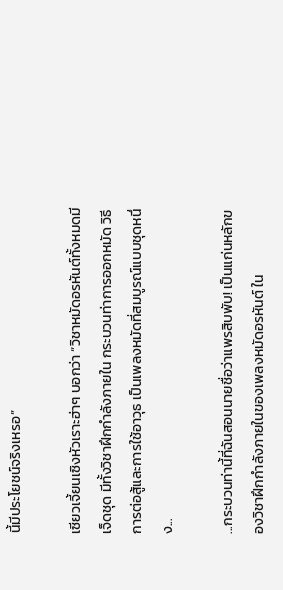นี้มีประโยชน์จริงเหรอ”

เซียวเจี้ยนเซิงหัวเราะฮ่าๆ บอกว่า “วิชาหมัดอรหันต์ทั้งหมดมีเจ็ดชุด มีทั้งวิชาฝึกกำลังภายใน กระบวนท่าการออกหมัด วิธีการต่อสู้และการใช้อาวุธ เป็นเพลงหมัดที่สมบูรณ์แบบชุดหนึ่ง...

...กระบวนท่านี้ที่ฉันสอนนายชื่อว่าแพรสิบพับ! เป็นแก่นหลักของวิชาฝึกกำลังภายในของเพลงหมัดอรหันต์ ใน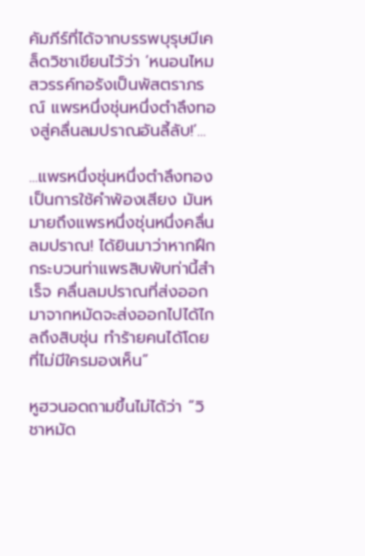คัมภีร์ที่ได้จากบรรพบุรุษมีเคล็ดวิชาเขียนไว้ว่า ‘หนอนไหมสวรรค์ทอรังเป็นพัสตราภรณ์ แพรหนึ่งชุ่นหนึ่งตำลึงทองสู่คลื่นลมปราณอันลี้ลับ!’...

...แพรหนึ่งชุ่นหนึ่งตำลึงทองเป็นการใช้คำพ้องเสียง มันหมายถึงแพรหนึ่งชุ่นหนึ่งคลื่นลมปราณ! ได้ยินมาว่าหากฝึกกระบวนท่าแพรสิบพับท่านี้สำเร็จ คลื่นลมปราณที่ส่งออกมาจากหมัดจะส่งออกไปได้ไกลถึงสิบชุ่น ทำร้ายคนได้โดยที่ไม่มีใครมองเห็น”

หูฮวนอดถามขึ้นไม่ได้ว่า “วิชาหมัด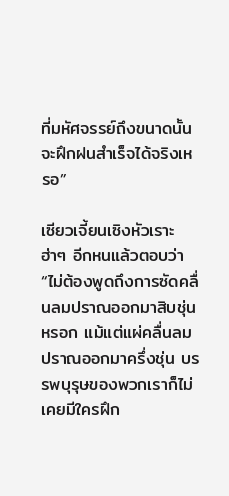ที่มหัศจรรย์ถึงขนาดนั้นจะฝึกฝนสำเร็จได้จริงเหรอ”

เซียวเจี้ยนเซิงหัวเราะฮ่าๆ อีกหนแล้วตอบว่า “ไม่ต้องพูดถึงการซัดคลื่นลมปราณออกมาสิบชุ่นหรอก แม้แต่แผ่คลื่นลมปราณออกมาครึ่งชุ่น บรรพบุรุษของพวกเราก็ไม่เคยมีใครฝึก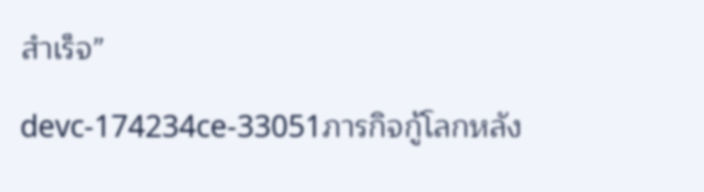สำเร็จ”

devc-174234ce-33051ภารกิจกู้โลกหลัง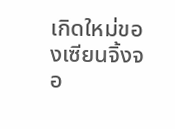เกิดใหม่ของเซียนจิ้งจอ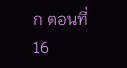ก ตอนที่ 16